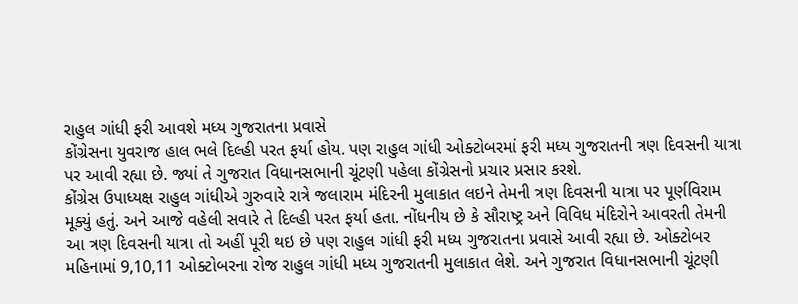રાહુલ ગાંધી ફરી આવશે મધ્ય ગુજરાતના પ્રવાસે
કોંગ્રેસના યુવરાજ હાલ ભલે દિલ્હી પરત ફર્યા હોય. પણ રાહુલ ગાંધી ઓક્ટોબરમાં ફરી મધ્ય ગુજરાતની ત્રણ દિવસની યાત્રા પર આવી રહ્યા છે. જ્યાં તે ગુજરાત વિધાનસભાની ચૂંટણી પહેલા કોંગ્રેસનો પ્રચાર પ્રસાર કરશે.
કોંગ્રેસ ઉપાધ્યક્ષ રાહુલ ગાંધીએ ગુરુવારે રાત્રે જલારામ મંદિરની મુલાકાત લઇને તેમની ત્રણ દિવસની યાત્રા પર પૂર્ણવિરામ મૂક્યું હતું. અને આજે વહેલી સવારે તે દિલ્હી પરત ફર્યા હતા. નોંધનીય છે કે સૌરાષ્ટ્ર અને વિવિધ મંદિરોને આવરતી તેમની આ ત્રણ દિવસની યાત્રા તો અહીં પૂરી થઇ છે પણ રાહુલ ગાંધી ફરી મધ્ય ગુજરાતના પ્રવાસે આવી રહ્યા છે. ઓક્ટોબર મહિનામાં 9,10,11 ઓક્ટોબરના રોજ રાહુલ ગાંધી મધ્ય ગુજરાતની મુલાકાત લેશે. અને ગુજરાત વિધાનસભાની ચૂંટણી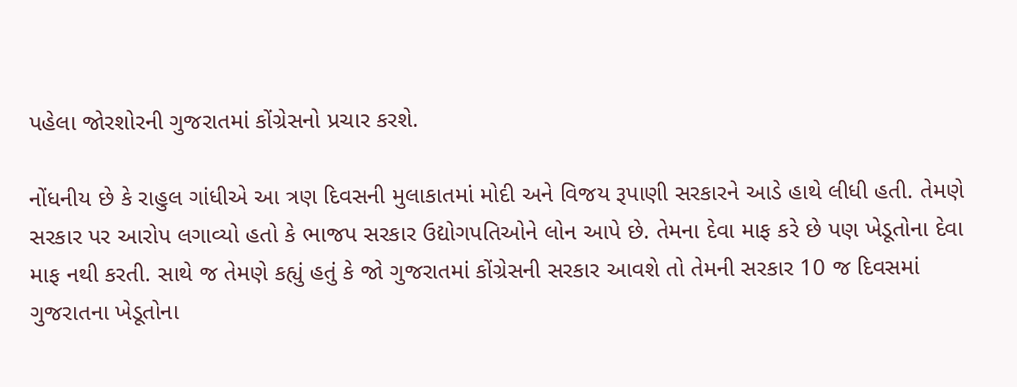પહેલા જોરશોરની ગુજરાતમાં કોંગ્રેસનો પ્રચાર કરશે.

નોંધનીય છે કે રાહુલ ગાંધીએ આ ત્રણ દિવસની મુલાકાતમાં મોદી અને વિજય રૂપાણી સરકારને આડે હાથે લીધી હતી. તેમણે સરકાર પર આરોપ લગાવ્યો હતો કે ભાજપ સરકાર ઉદ્યોગપતિઓને લોન આપે છે. તેમના દેવા માફ કરે છે પણ ખેડૂતોના દેવા માફ નથી કરતી. સાથે જ તેમણે કહ્યું હતું કે જો ગુજરાતમાં કોંગ્રેસની સરકાર આવશે તો તેમની સરકાર 10 જ દિવસમાં ગુજરાતના ખેડૂતોના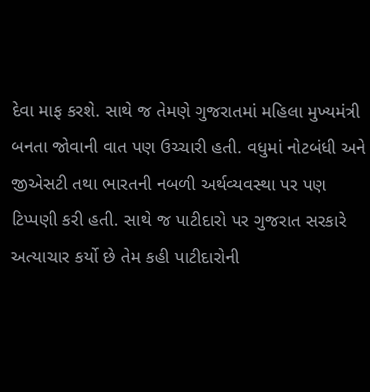દેવા માફ કરશે. સાથે જ તેમણે ગુજરાતમાં મહિલા મુખ્યમંત્રી બનતા જોવાની વાત પણ ઉચ્ચારી હતી. વધુમાં નોટબંધી અને જીએસટી તથા ભારતની નબળી અર્થવ્યવસ્થા પર પણ ટિપ્પણી કરી હતી. સાથે જ પાટીદારો પર ગુજરાત સરકારે અત્યાચાર કર્યો છે તેમ કહી પાટીદારોની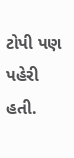ટોપી પણ પહેરી હતી.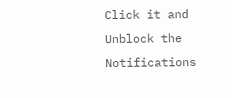Click it and Unblock the Notifications